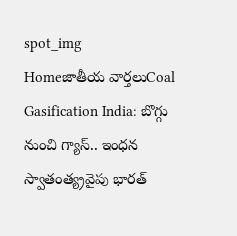spot_img
Homeజాతీయ వార్తలుCoal Gasification India: బొగ్గు నుంచి గ్యాస్‌.. ఇంధన స్వాతంత్య్రవైపు భారత్‌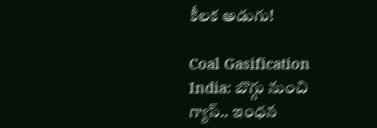కీలక అడుగు!

Coal Gasification India: బొగ్గు నుంచి గ్యాస్‌.. ఇంధన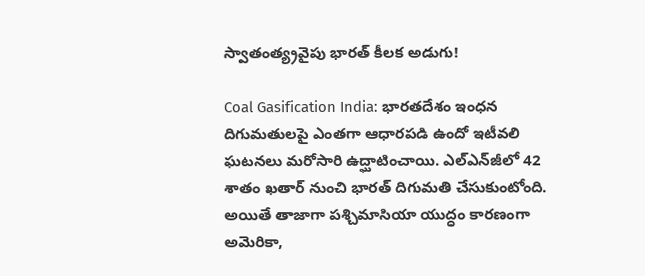స్వాతంత్య్రవైపు భారత్‌ కీలక అడుగు!

Coal Gasification India: భారతదేశం ఇంధన దిగుమతులపై ఎంతగా ఆధారపడి ఉందో ఇటీవలి ఘటనలు మరోసారి ఉద్ఘాటించాయి. ఎల్‌ఎన్‌జీలో 42 శాతం ఖతార్‌ నుంచి భారత్‌ దిగుమతి చేసుకుంటోంది. అయితే తాజాగా పశ్చిమాసియా యుద్ధం కారణంగా అమెరికా,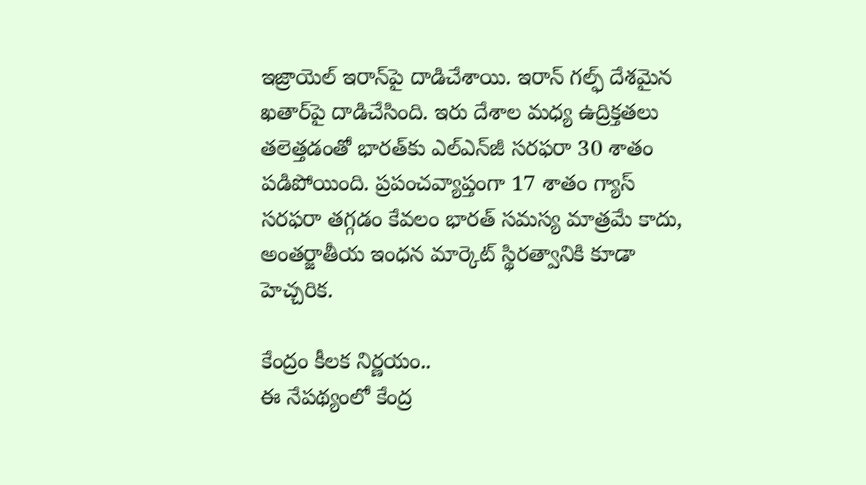ఇజ్రాయెల్‌ ఇరాన్‌పై దాడిచేశాయి. ఇరాన్‌ గల్ఫ్‌ దేశమైన ఖతార్‌పై దాడిచేసింది. ఇరు దేశాల మధ్య ఉద్రిక్తతలు తలెత్తడంతో భారత్‌కు ఎల్‌ఎన్‌జీ సరఫరా 30 శాతం పడిపోయింది. ప్రపంచవ్యాప్తంగా 17 శాతం గ్యాస్‌ సరఫరా తగ్గడం కేవలం భారత్‌ సమస్య మాత్రమే కాదు, అంతర్జాతీయ ఇంధన మార్కెట్‌ స్థిరత్వానికి కూడా హెచ్చరిక.

కేంద్రం కీలక నిర్ణయం..
ఈ నేపథ్యంలో కేంద్ర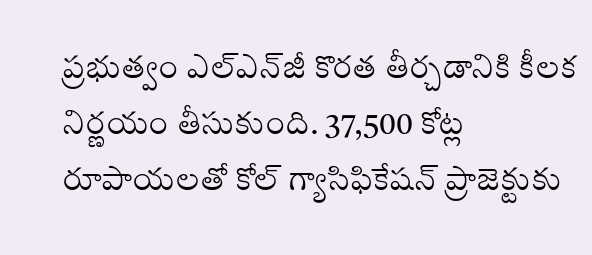ప్రభుత్వం ఎల్‌ఎన్‌జీ కొరత తీర్చడానికి కీలక నిర్ణయం తీసుకుంది. 37,500 కోట్ల రూపాయలతో కోల్‌ గ్యాసిఫికేషన్‌ ప్రాజెక్టుకు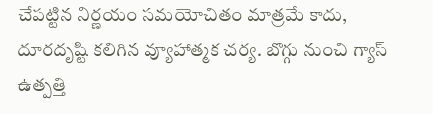చేపట్టిన నిర్ణయం సమయోచితం మాత్రమే కాదు, దూరదృష్టి కలిగిన వ్యూహాత్మక చర్య. బొగ్గు నుంచి గ్యాస్‌ ఉత్పత్తి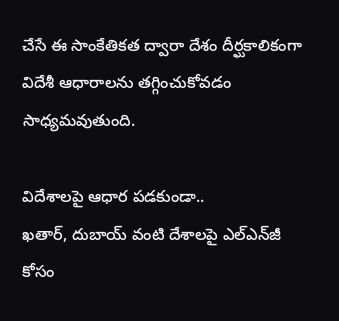చేసే ఈ సాంకేతికత ద్వారా దేశం దీర్ఘకాలికంగా విదేశీ ఆధారాలను తగ్గించుకోవడం సాధ్యమవుతుంది.

విదేశాలపై ఆధార పడకుండా..
ఖతార్, దుబాయ్‌ వంటి దేశాలపై ఎల్‌ఎన్‌జీ కోసం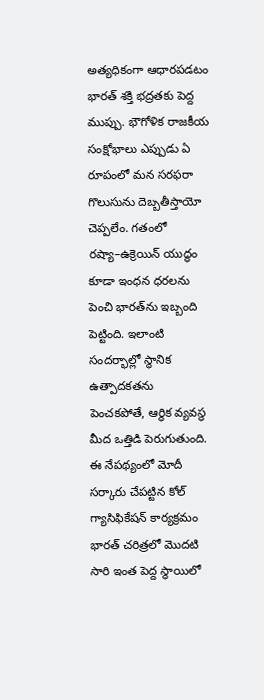అత్యధికంగా ఆధారపడటం భారత్‌ శక్తి భద్రతకు పెద్ద ముప్పు. భౌగోళిక రాజకీయ సంక్షోభాలు ఎప్పుడు ఏ రూపంలో మన సరఫరా గొలుసును దెబ్బతీస్తాయో చెప్పలేం. గతంలో రష్యా–ఉక్రెయిన్‌ యుద్ధం కూడా ఇంధన ధరలను పెంచి భారత్‌ను ఇబ్బంది పెట్టింది. ఇలాంటి సందర్భాల్లో స్థానిక ఉత్పాదకతను పెంచకపోతే, ఆర్థిక వ్యవస్థ మీద ఒత్తిడి పెరుగుతుంది. ఈ నేపథ్యంలో మోదీ సర్కారు చేపట్టిన కోల్‌ గ్యాసిఫికేషన్‌ కార్యక్రమం భారత్‌ చరిత్రలో మొదటి సారి ఇంత పెద్ద స్థాయిలో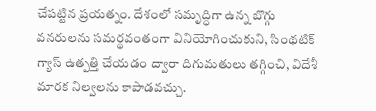చేపట్టిన ప్రయత్నం. దేశంలో సమృద్ధిగా ఉన్న బొగ్గు వనరులను సమర్థవంతంగా వినియోగించుకుని, సింథటిక్‌ గ్యాస్‌ ఉత్పత్తి చేయడం ద్వారా దిగుమతులు తగ్గించి, విదేశీ మారక నిల్వలను కాపాడవచ్చు.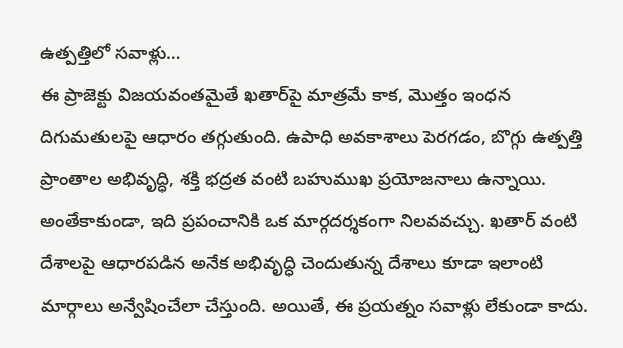ఉత్పత్తిలో సవాళ్లు…
ఈ ప్రాజెక్టు విజయవంతమైతే ఖతార్‌పై మాత్రమే కాక, మొత్తం ఇంధన దిగుమతులపై ఆధారం తగ్గుతుంది. ఉపాధి అవకాశాలు పెరగడం, బొగ్గు ఉత్పత్తి ప్రాంతాల అభివృద్ధి, శక్తి భద్రత వంటి బహుముఖ ప్రయోజనాలు ఉన్నాయి. అంతేకాకుండా, ఇది ప్రపంచానికి ఒక మార్గదర్శకంగా నిలవవచ్చు. ఖతార్‌ వంటి దేశాలపై ఆధారపడిన అనేక అభివృద్ధి చెందుతున్న దేశాలు కూడా ఇలాంటి మార్గాలు అన్వేషించేలా చేస్తుంది. అయితే, ఈ ప్రయత్నం సవాళ్లు లేకుండా కాదు.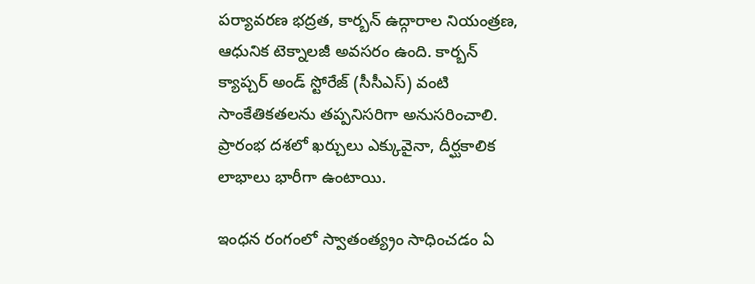పర్యావరణ భద్రత, కార్బన్‌ ఉద్గారాల నియంత్రణ, ఆధునిక టెక్నాలజీ అవసరం ఉంది. కార్బన్‌ క్యాప్చర్‌ అండ్‌ స్టోరేజ్‌ (సీసీఎస్‌) వంటి సాంకేతికతలను తప్పనిసరిగా అనుసరించాలి. ప్రారంభ దశలో ఖర్చులు ఎక్కువైనా, దీర్ఘకాలిక లాభాలు భారీగా ఉంటాయి.

ఇంధన రంగంలో స్వాతంత్య్రం సాధించడం ఏ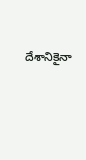దేశానికైనా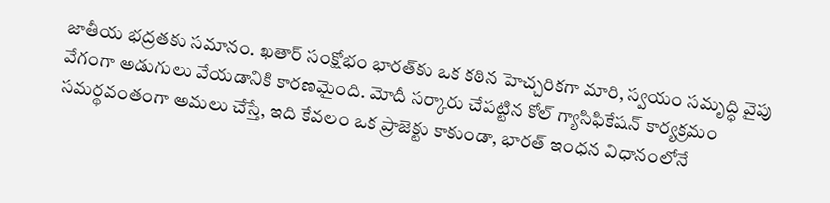జాతీయ భద్రతకు సమానం. ఖతార్‌ సంక్షోభం భారత్‌కు ఒక కఠిన హెచ్చరికగా మారి, స్వయం సమృద్ధి వైపు వేగంగా అడుగులు వేయడానికి కారణమైంది. మోదీ సర్కారు చేపట్టిన కోల్‌ గ్యాసిఫికేషన్‌ కార్యక్రమం సమర్థవంతంగా అమలు చేస్తే, ఇది కేవలం ఒక ప్రాజెక్టు కాకుండా, భారత్‌ ఇంధన విధానంలోనే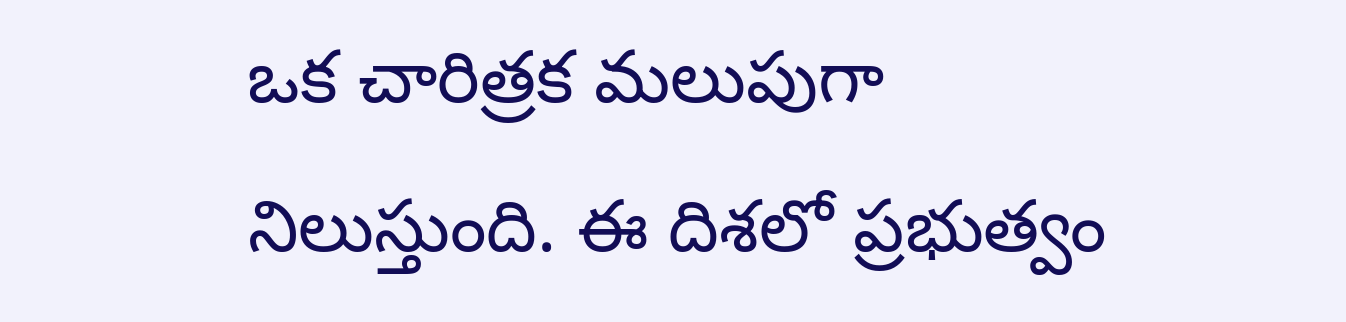ఒక చారిత్రక మలుపుగా నిలుస్తుంది. ఈ దిశలో ప్రభుత్వం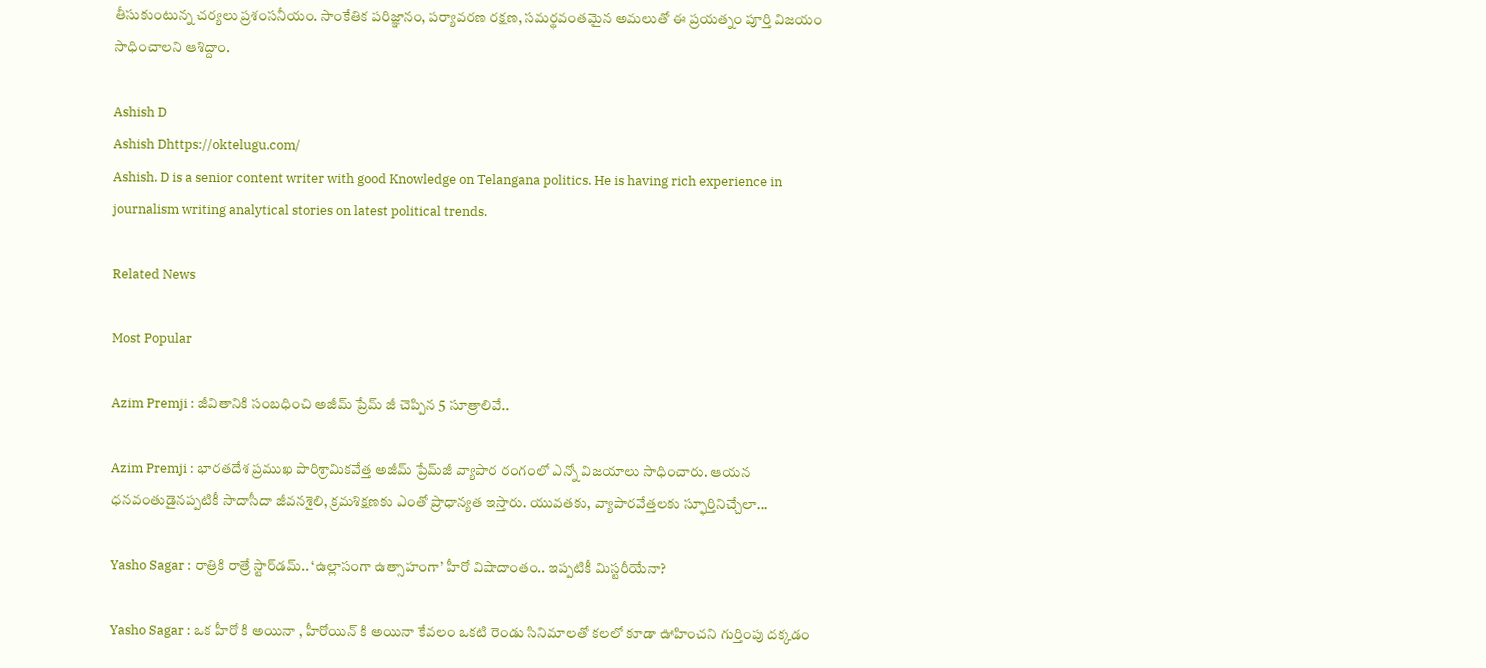తీసుకుంటున్న చర్యలు ప్రశంసనీయం. సాంకేతిక పరిజ్ఞానం, పర్యావరణ రక్షణ, సమర్థవంతమైన అమలుతో ఈ ప్రయత్నం పూర్తి విజయం సాధించాలని ఆశిద్దాం.

Ashish D
Ashish Dhttps://oktelugu.com/
Ashish. D is a senior content writer with good Knowledge on Telangana politics. He is having rich experience in journalism writing analytical stories on latest political trends.

Related News

Most Popular

Azim Premji : జీవితానికి సంబధించి అజీమ్ ప్రేమ్ జీ చెప్పిన 5 సూత్రాలివే..

Azim Premji : భారతదేశ ప్రముఖ పారిశ్రామికవేత్త అజీమ్ ప్రేమ్‌జీ వ్యాపార రంగంలో ఎన్నో విజయాలు సాధించారు. ఆయన ధనవంతుడైనప్పటికీ సాదాసీదా జీవనశైలి, క్రమశిక్షణకు ఎంతో ప్రాధాన్యత ఇస్తారు. యువతకు, వ్యాపారవేత్తలకు స్ఫూర్తినిచ్చేలా...

Yasho Sagar : రాత్రికి రాత్రే స్టార్‌డమ్.. ‘ఉల్లాసంగా ఉత్సాహంగా’ హీరో విషాదాంతం.. ఇప్పటికీ మిస్టరీయేనా?

Yasho Sagar : ఒక హీరో కి అయినా , హీరోయిన్ కి అయినా కేవలం ఒకటి రెండు సినిమాలతో కలలో కూడా ఊహించని గుర్తింపు దక్కడం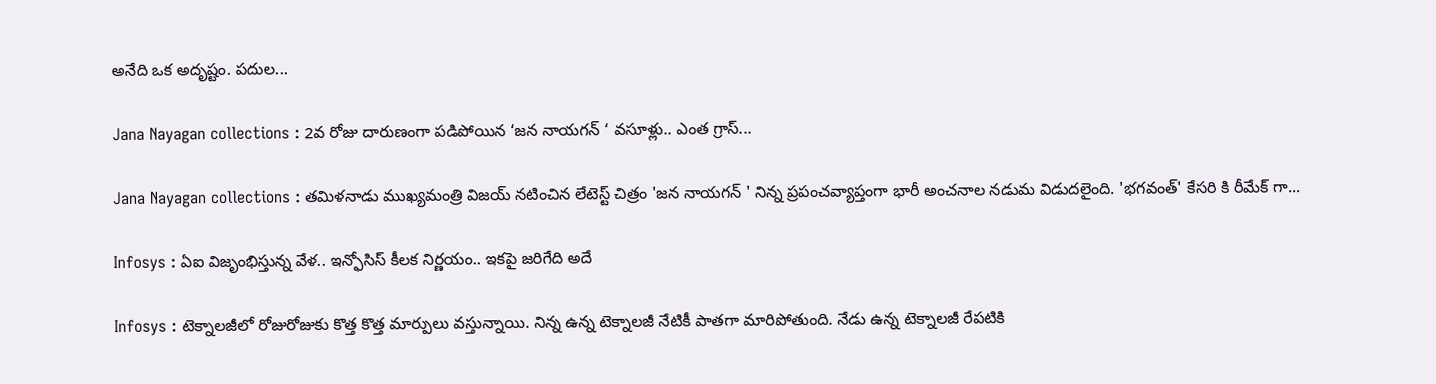అనేది ఒక అదృష్టం. పదుల...

Jana Nayagan collections : 2వ రోజు దారుణంగా పడిపోయిన ‘జన నాయగన్ ‘ వసూళ్లు.. ఎంత గ్రాస్...

Jana Nayagan collections : తమిళనాడు ముఖ్యమంత్రి విజయ్ నటించిన లేటెస్ట్ చిత్రం 'జన నాయగన్ ' నిన్న ప్రపంచవ్యాప్తంగా భారీ అంచనాల నడుమ విడుదలైంది. 'భగవంత్' కేసరి కి రీమేక్ గా...

Infosys : ఏఐ విజృంభిస్తున్న వేళ.. ఇన్ఫోసిస్ కీలక నిర్ణయం.. ఇకపై జరిగేది అదే

Infosys : టెక్నాలజీలో రోజురోజుకు కొత్త కొత్త మార్పులు వస్తున్నాయి. నిన్న ఉన్న టెక్నాలజీ నేటికీ పాతగా మారిపోతుంది. నేడు ఉన్న టెక్నాలజీ రేపటికి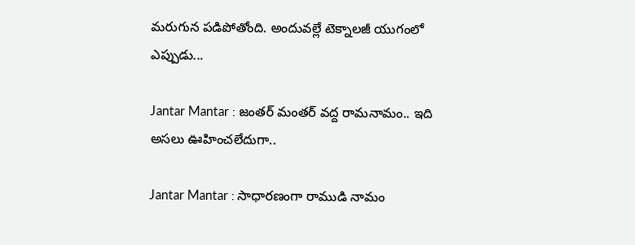మరుగున పడిపోతోంది. అందువల్లే టెక్నాలజీ యుగంలో ఎప్పుడు...

Jantar Mantar : జంతర్ మంతర్ వద్ద రామనామం.. ఇది అసలు ఊహించలేదుగా..

Jantar Mantar : సాధారణంగా రాముడి నామం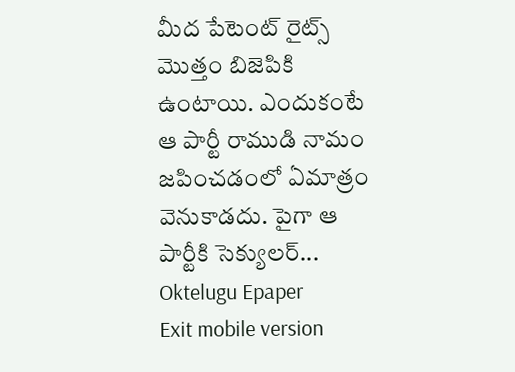మీద పేటెంట్ రైట్స్ మొత్తం బిజెపికి ఉంటాయి. ఎందుకంటే ఆ పార్టీ రాముడి నామం జపించడంలో ఏమాత్రం వెనుకాడదు. పైగా ఆ పార్టీకి సెక్యులర్...
Oktelugu Epaper
Exit mobile version